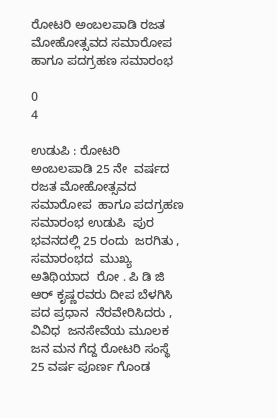ರೋಟರಿ ಅಂಬಲಪಾಡಿ ರಜತ ಮೋಹೋತ್ಸವದ ಸಮಾರೋಪ ಹಾಗೂ ಪದಗ್ರಹಣ ಸಮಾರಂಭ

0
4

ಉಡುಪಿ : ರೋಟರಿ ಅಂಬಲಪಾಡಿ 25 ನೇ  ವರ್ಷದ  ರಜತ ಮೋಹೋತ್ಸವದ ಸಮಾರೋಪ  ಹಾಗೂ ಪದಗ್ರಹಣ ಸಮಾರಂಭ ಉಡುಪಿ  ಪುರ ಭವನದಲ್ಲಿ 25 ರಂದು  ಜರಗಿತು , ಸಮಾರಂಭದ  ಮುಖ್ಯ ಅತಿಥಿಯಾದ  ರೋ . ಪಿ ಡಿ ಜಿ ಆರ್ ಕೃಷ್ಣರವರು ದೀಪ ಬೆಳಗಿಸಿ  ಪದ ಪ್ರಧಾನ  ನೆರವೇರಿಸಿದರು , ವಿವಿಧ  ಜನಸೇವೆಯ ಮೂಲಕ ಜನ ಮನ ಗೆದ್ದ ರೋಟರಿ ಸಂಸ್ಥೆ  25 ವರ್ಷ ಪೂರ್ಣ ಗೊಂಡ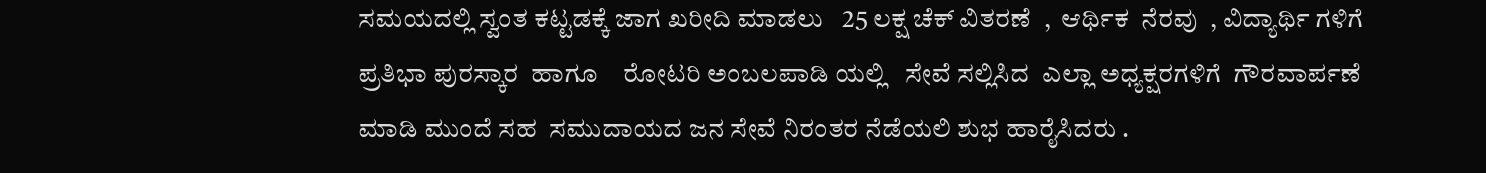ಸಮಯದಲ್ಲಿ ಸ್ವಂತ ಕಟ್ಟಡಕ್ಕೆ ಜಾಗ ಖರೀದಿ ಮಾಡಲು   25 ಲಕ್ಷ ಚೆಕ್ ವಿತರಣೆ  ,  ಆರ್ಥಿಕ  ನೆರವು  , ವಿದ್ಯಾರ್ಥಿ ಗಳಿಗೆ ಪ್ರತಿಭಾ ಪುರಸ್ಕಾರ  ಹಾಗೂ    ರೋಟರಿ ಅಂಬಲಪಾಡಿ ಯಲ್ಲಿ   ಸೇವೆ ಸಲ್ಲಿಸಿದ  ಎಲ್ಲಾ ಅಧ್ಯಕ್ಷರಗಳಿಗೆ  ಗೌರವಾರ್ಪಣೆ ಮಾಡಿ ಮುಂದೆ ಸಹ  ಸಮುದಾಯದ ಜನ ಸೇವೆ ನಿರಂತರ ನೆಡೆಯಲಿ ಶುಭ ಹಾರೈಸಿದರು .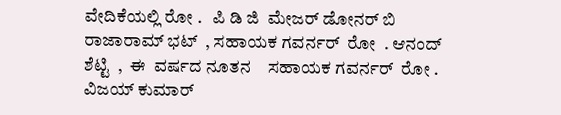ವೇದಿಕೆಯಲ್ಲಿ ರೋ .   ಪಿ ಡಿ ಜಿ  ಮೇಜರ್ ಡೋನರ್ ಬಿ  ರಾಜಾರಾಮ್ ಭಟ್  , ಸಹಾಯಕ ಗವರ್ನರ್  ರೋ  . ಆನಂದ್ ಶೆಟ್ಟಿ  ,  ಈ  ವರ್ಷದ ನೂತನ    ಸಹಾಯಕ ಗವರ್ನರ್  ರೋ . ವಿಜಯ್ ಕುಮಾರ್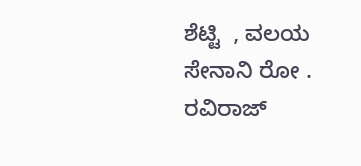ಶೆಟ್ಟಿ  , ವಲಯ ಸೇನಾನಿ ರೋ . ರವಿರಾಜ್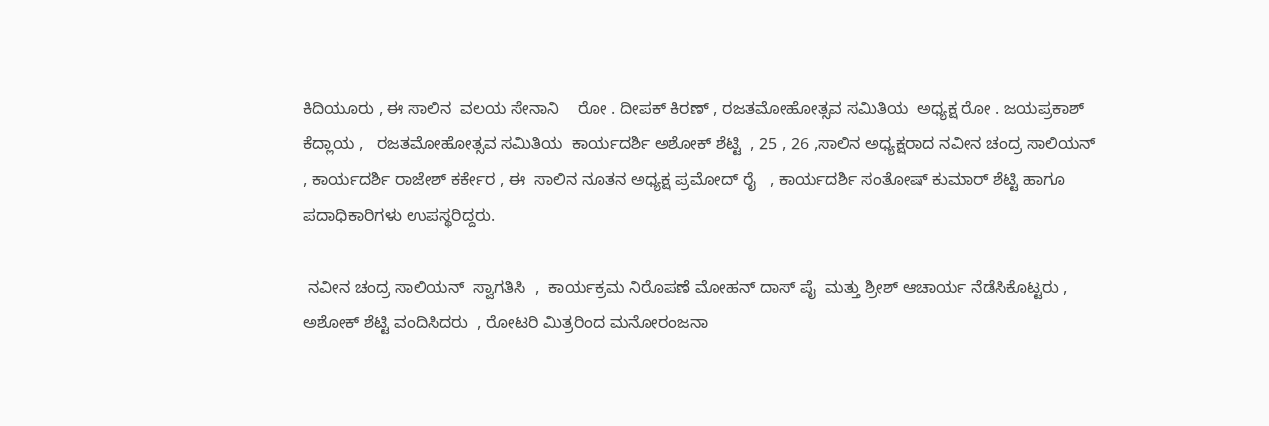ಕಿದಿಯೂರು , ಈ ಸಾಲಿನ  ವಲಯ ಸೇನಾನಿ    ರೋ . ದೀಪಕ್ ಕಿರಣ್ , ರಜತಮೋಹೋತ್ಸವ ಸಮಿತಿಯ  ಅಧ್ಯಕ್ಷ ರೋ . ಜಯಪ್ರಕಾಶ್ ಕೆದ್ಲಾಯ ,   ರಜತಮೋಹೋತ್ಸವ ಸಮಿತಿಯ  ಕಾರ್ಯದರ್ಶಿ ಅಶೋಕ್ ಶೆಟ್ಟಿ  , 25 , 26 ,ಸಾಲಿನ ಅಧ್ಯಕ್ಷರಾದ ನವೀನ ಚಂದ್ರ ಸಾಲಿಯನ್ , ಕಾರ್ಯದರ್ಶಿ ರಾಜೇಶ್ ಕರ್ಕೇರ , ಈ  ಸಾಲಿನ ನೂತನ ಅಧ್ಯಕ್ಷ ಪ್ರಮೋದ್ ರೈ   , ಕಾರ್ಯದರ್ಶಿ ಸಂತೋಷ್ ಕುಮಾರ್ ಶೆಟ್ಟಿ ಹಾಗೂ  ಪದಾಧಿಕಾರಿಗಳು ಉಪಸ್ಥರಿದ್ದರು.

 ನವೀನ ಚಂದ್ರ ಸಾಲಿಯನ್  ಸ್ವಾಗತಿಸಿ  ,  ಕಾರ್ಯಕ್ರಮ ನಿರೊಪಣೆ ಮೋಹನ್ ದಾಸ್ ಪೈ  ಮತ್ತು ಶ್ರೀಶ್ ಆಚಾರ್ಯ ನೆಡೆಸಿಕೊಟ್ಟರು , ಅಶೋಕ್ ಶೆಟ್ಟಿ ವಂದಿಸಿದರು  , ರೋಟರಿ ಮಿತ್ರರಿಂದ ಮನೋರಂಜನಾ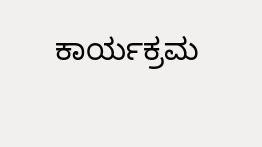ಕಾರ್ಯಕ್ರಮ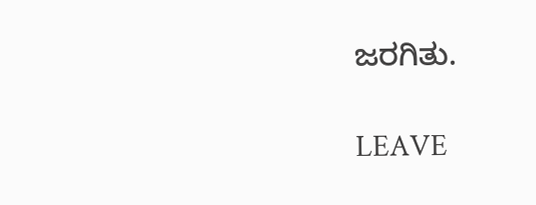ಜರಗಿತು.

LEAVE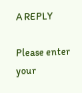A REPLY

Please enter your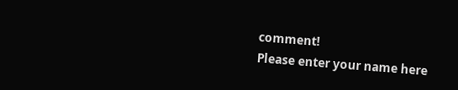comment!
Please enter your name here